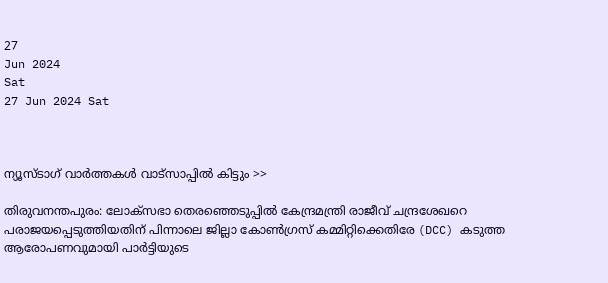27
Jun 2024
Sat
27 Jun 2024 Sat



ന്യൂസ്ടാഗ് വാര്‍ത്തകള്‍ വാട്‌സാപ്പില്‍ കിട്ടും >>

തിരുവനന്തപുരം: ലോക്‌സഭാ തെരഞ്ഞെടുപ്പില്‍ കേന്ദ്രമന്ത്രി രാജീവ് ചന്ദ്രശേഖറെ പരാജയപ്പെടുത്തിയതിന് പിന്നാലെ ജില്ലാ കോണ്‍ഗ്രസ് കമ്മിറ്റിക്കെതിരേ (DCC) കടുത്ത ആരോപണവുമായി പാര്‍ട്ടിയുടെ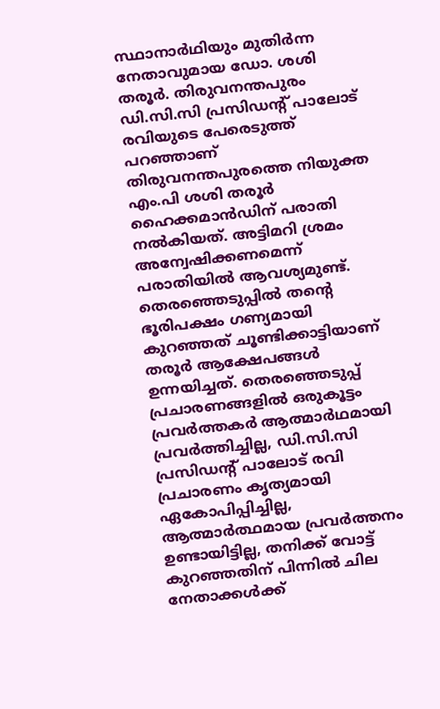സ്ഥാനാര്‍ഥിയും മുതിര്‍ന്ന നേതാവുമായ ഡോ. ശശി തരൂര്‍. തിരുവനന്തപുരം ഡി.സി.സി പ്രസിഡന്റ് പാലോട് രവിയുടെ പേരെടുത്ത് പറഞ്ഞാണ് തിരുവനന്തപുരത്തെ നിയുക്ത എം.പി ശശി തരൂര്‍ ഹൈക്കമാന്‍ഡിന് പരാതി നല്‍കിയത്. അട്ടിമറി ശ്രമം അന്വേഷിക്കണമെന്ന് പരാതിയില്‍ ആവശ്യമുണ്ട്. തെരഞ്ഞെടുപ്പില്‍ തന്റെ ഭൂരിപക്ഷം ഗണ്യമായി കുറഞ്ഞത് ചൂണ്ടിക്കാട്ടിയാണ് തരൂര്‍ ആക്ഷേപങ്ങള്‍ ഉന്നയിച്ചത്. തെരഞ്ഞെടുപ്പ് പ്രചാരണങ്ങളില്‍ ഒരുകൂട്ടം പ്രവര്‍ത്തകര്‍ ആത്മാര്‍ഥമായി പ്രവര്‍ത്തിച്ചില്ല, ഡി.സി.സി പ്രസിഡന്റ് പാലോട് രവി പ്രചാരണം കൃത്യമായി ഏകോപിപ്പിച്ചില്ല, ആത്മാര്‍ത്ഥമായ പ്രവര്‍ത്തനം ഉണ്ടായിട്ടില്ല, തനിക്ക് വോട്ട് കുറഞ്ഞതിന് പിന്നില്‍ ചില നേതാക്കള്‍ക്ക്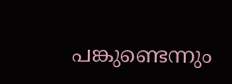പങ്കുണ്ടെന്നും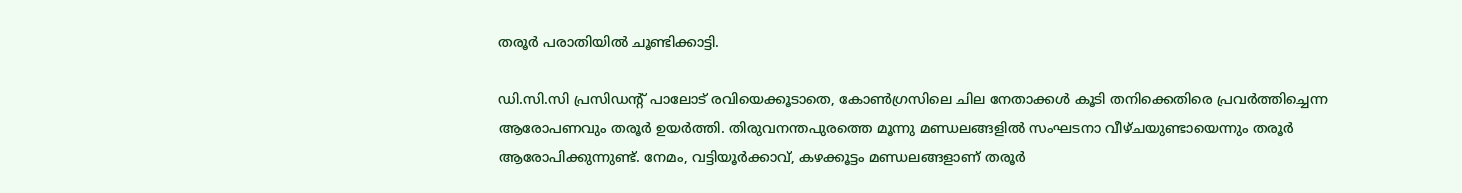തരൂര്‍ പരാതിയില്‍ ചൂണ്ടിക്കാട്ടി.

ഡി.സി.സി പ്രസിഡന്റ് പാലോട് രവിയെക്കൂടാതെ, കോണ്‍ഗ്രസിലെ ചില നേതാക്കള്‍ കൂടി തനിക്കെതിരെ പ്രവര്‍ത്തിച്ചെന്ന ആരോപണവും തരൂര്‍ ഉയര്‍ത്തി. തിരുവനന്തപുരത്തെ മൂന്നു മണ്ഡലങ്ങളില്‍ സംഘടനാ വീഴ്ചയുണ്ടായെന്നും തരൂര്‍ ആരോപിക്കുന്നുണ്ട്. നേമം, വട്ടിയൂര്‍ക്കാവ്, കഴക്കൂട്ടം മണ്ഡലങ്ങളാണ് തരൂര്‍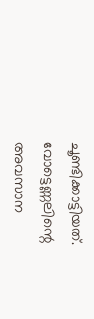ചൂണ്ടിക്കാട്ടിയത്. വോട്ടെണ്ണലിന്റെ അവസാന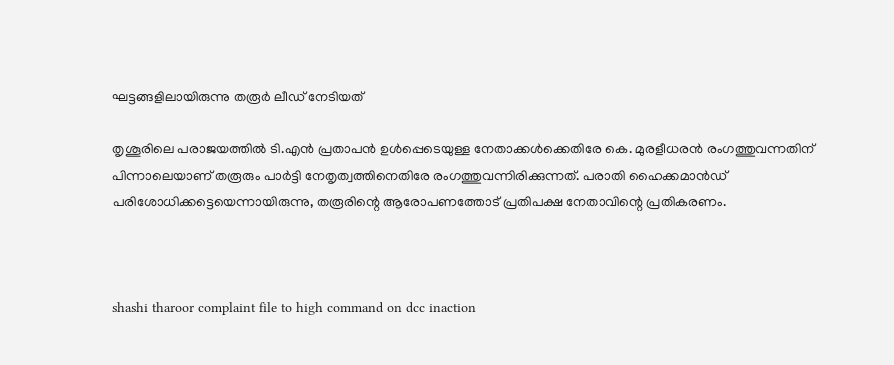ഘട്ടങ്ങളിലായിരുന്നു തരൂര്‍ ലീഡ് നേടിയത്

തൃശൂരിലെ പരാജയത്തില്‍ ടി.എന്‍ പ്രതാപന്‍ ഉള്‍പ്പെടെയുള്ള നേതാക്കള്‍ക്കെതിരേ കെ. മുരളീധരന്‍ രംഗത്തുവന്നതിന് പിന്നാലെയാണ് തരൂരും പാര്‍ട്ടി നേതൃത്വത്തിനെതിരേ രംഗത്തുവന്നിരിക്കുന്നത്. പരാതി ഹൈക്കമാന്‍ഡ് പരിശോധിക്കട്ടെയെന്നായിരുന്നു, തരൂരിന്റെ ആരോപണത്തോട് പ്രതിപക്ഷ നേതാവിന്റെ പ്രതികരണം.



shashi tharoor complaint file to high command on dcc inaction